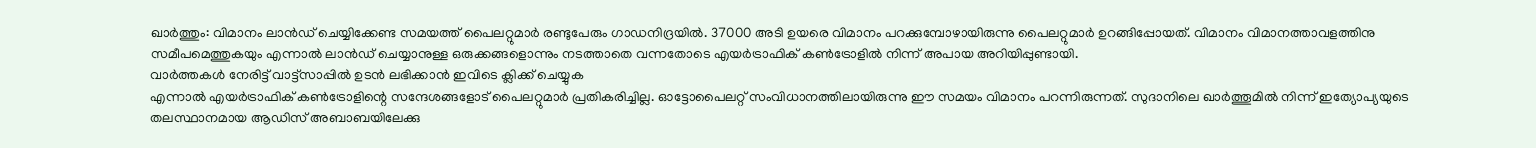ഖാർത്തും: വിമാനം ലാൻഡ് ചെയ്യിക്കേണ്ട സമയത്ത് പൈലറ്റുമാർ രണ്ടുപേരും ഗാഡനിദ്രയിൽ. 37000 അടി ഉയരെ വിമാനം പറക്കുമ്പോഴായിരുന്നു പൈലറ്റുമാർ ഉറങ്ങിപ്പോയത്. വിമാനം വിമാനത്താവളത്തിനു സമീപമെത്തുകയും എന്നാൽ ലാൻഡ് ചെയ്യാനുള്ള ഒരുക്കങ്ങളൊന്നും നടത്താതെ വന്നതോടെ എയർട്രാഫിക് കൺട്രോളിൽ നിന്ന് അപായ അറിയിപ്പുണ്ടായി.
വാർത്തകൾ നേരിട്ട് വാട്ട്സാപ്പിൽ ഉടൻ ലഭിക്കാൻ ഇവിടെ ക്ലിക്ക് ചെയ്യുക
എന്നാൽ എയർട്രാഫിക് കൺട്രോളിന്റെ സന്ദേശങ്ങളോട് പൈലറ്റുമാർ പ്രതികരിച്ചില്ല. ഓട്ടോപൈലറ്റ് സംവിധാനത്തിലായിരുന്നു ഈ സമയം വിമാനം പറന്നിരുന്നത്. സുദാനിലെ ഖാർത്തൂമിൽ നിന്ന് ഇത്യോപ്യയുടെ തലസ്ഥാനമായ ആഡിസ് അബാബയിലേക്കു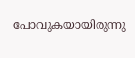പോവുകയായിരുന്നു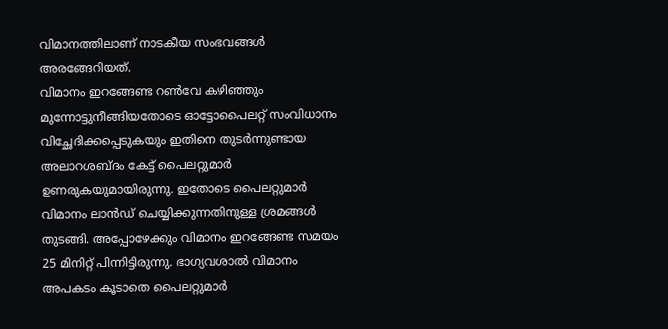വിമാനത്തിലാണ് നാടകീയ സംഭവങ്ങൾ അരങ്ങേറിയത്.
വിമാനം ഇറങ്ങേണ്ട റൺവേ കഴിഞ്ഞും മുന്നോട്ടുനീങ്ങിയതോടെ ഓട്ടോപൈലറ്റ് സംവിധാനം വിച്ഛേദിക്കപ്പെടുകയും ഇതിനെ തുടർന്നുണ്ടായ അലാറശബ്ദം കേട്ട് പൈലറ്റുമാർ ഉണരുകയുമായിരുന്നു. ഇതോടെ പൈലറ്റുമാർ വിമാനം ലാൻഡ് ചെയ്യിക്കുന്നതിനുള്ള ശ്രമങ്ങൾ തുടങ്ങി. അപ്പോഴേക്കും വിമാനം ഇറങ്ങേണ്ട സമയം 25 മിനിറ്റ് പിന്നിട്ടിരുന്നു. ഭാഗ്യവശാൽ വിമാനം അപകടം കൂടാതെ പൈലറ്റുമാർ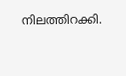നിലത്തിറക്കി.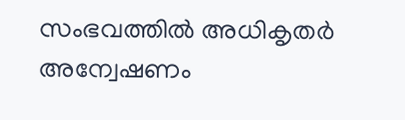സംഭവത്തിൽ അധികൃതർ അന്വേഷണം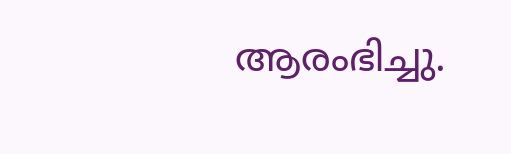ആരംഭിച്ചു.